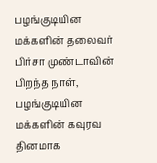பழங்குடியின மக்களின் தலைவர் பிர்சா முண்டாவின் பிறந்த நாள், பழங்குடியின மக்களின் கவுரவ தினமாக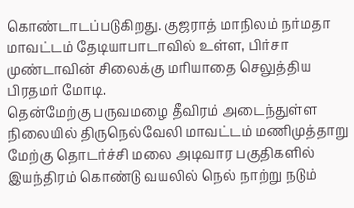கொண்டாடப்படுகிறது. குஜராத் மாநிலம் நர்மதா மாவட்டம் தேடியாபாடாவில் உள்ள, பிர்சா முண்டாவின் சிலைக்கு மரியாதை செலுத்திய பிரதமர் மோடி.
தென்மேற்கு பருவமழை தீவிரம் அடைந்துள்ள நிலையில் திருநெல்வேலி மாவட்டம் மணிமுத்தாறு மேற்கு தொடர்ச்சி மலை அடிவார பகுதிகளில் இயந்திரம் கொண்டு வயலில் நெல் நாற்று நடும்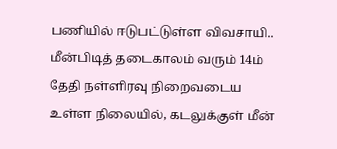பணியில் ஈடுபட்டுள்ள விவசாயி..
மீன்பிடித் தடைகாலம் வரும் 14ம் தேதி நள்ளிரவு நிறைவடைய உள்ள நிலையில், கடலுக்குள் மீன்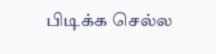பிடிக்க செல்ல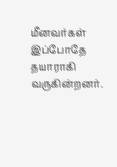மீனவர்கள் இப்போதே தயாராகி வருகின்றனர்.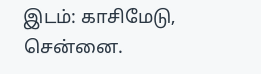இடம்: காசிமேடு, சென்னை.